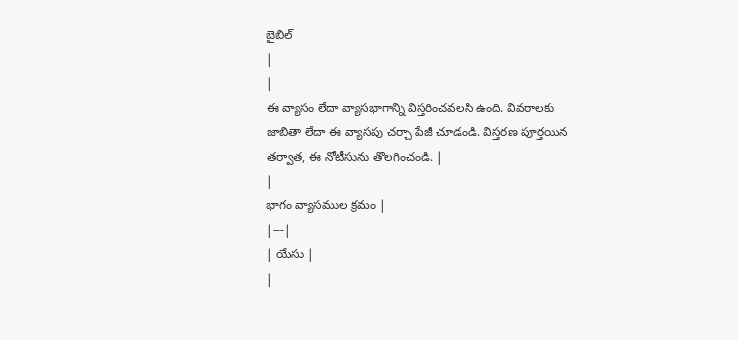బైబిల్
|
|
ఈ వ్యాసం లేదా వ్యాసభాగాన్ని విస్తరించవలసి ఉంది. వివరాలకు జాబితా లేదా ఈ వ్యాసపు చర్చా పేజీ చూడండి. విస్తరణ పూర్తయిన తర్వాత, ఈ నోటీసును తొలగించండి. |
|
భాగం వ్యాసముల క్రమం |
|---|
| యేసు |
|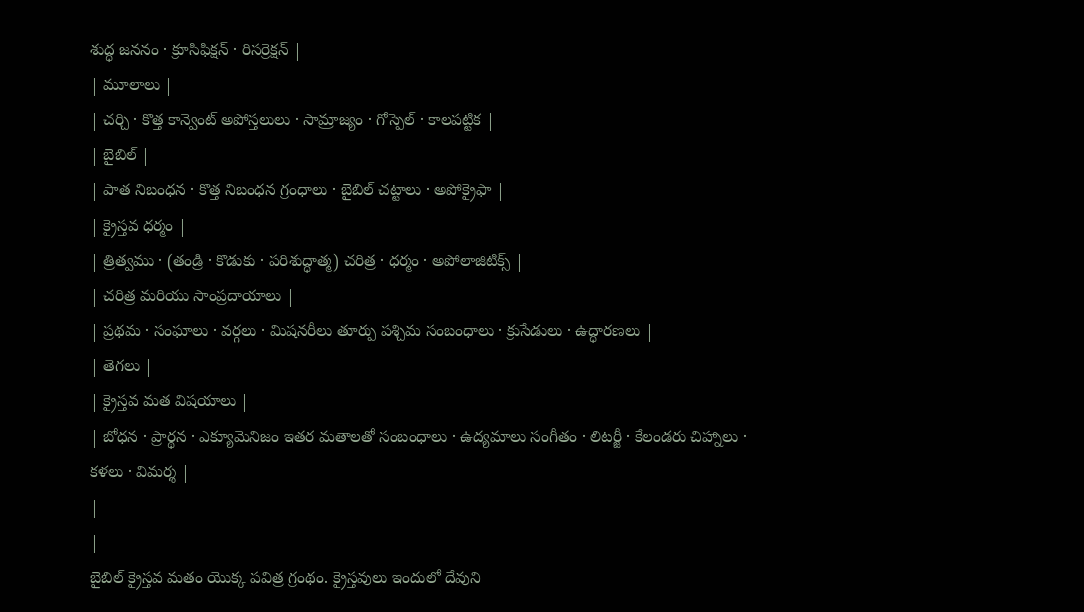శుద్ధ జననం · క్రూసిఫిక్షన్ · రిసర్రెక్షన్ |
| మూలాలు |
| చర్చి · కొత్త కాన్వెంట్ అపోస్తలులు · సామ్రాజ్యం · గోస్పెల్ · కాలపట్టిక |
| బైబిల్ |
| పాత నిబంధన · కొత్త నిబంధన గ్రంధాలు · బైబిల్ చట్టాలు · అపోక్రైఫా |
| క్రైస్తవ ధర్మం |
| త్రిత్వము · (తండ్రి · కొడుకు · పరిశుద్ధాత్మ) చరిత్ర · ధర్మం · అపోలాజిటిక్స్ |
| చరిత్ర మరియు సాంప్రదాయాలు |
| ప్రథమ · సంఘాలు · వర్గలు · మిషనరీలు తూర్పు పశ్చిమ సంబంధాలు · క్రుసేడులు · ఉద్ధారణలు |
| తెగలు |
| క్రైస్తవ మత విషయాలు |
| బోధన · ప్రార్థన · ఎక్యూమెనిజం ఇతర మతాలతో సంబంధాలు · ఉద్యమాలు సంగీతం · లిటర్జీ · కేలండరు చిహ్నాలు · కళలు · విమర్శ |
|
|
బైబిల్ క్రైస్తవ మతం యొక్క పవిత్ర గ్రంథం. క్రైస్తవులు ఇందులో దేవుని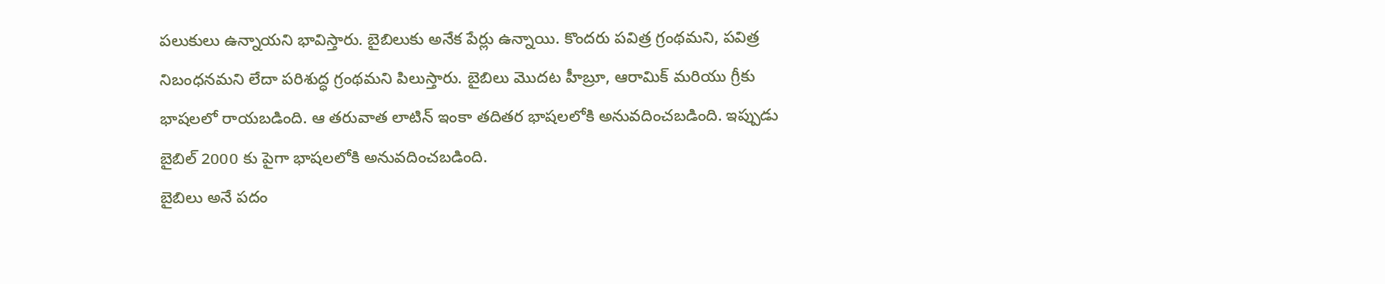పలుకులు ఉన్నాయని భావిస్తారు. బైబిలుకు అనేక పేర్లు ఉన్నాయి. కొందరు పవిత్ర గ్రంథమని, పవిత్ర నిబంధనమని లేదా పరిశుద్ధ గ్రంథమని పిలుస్తారు. బైబిలు మొదట హీబ్రూ, ఆరామిక్ మరియు గ్రీకు భాషలలో రాయబడింది. ఆ తరువాత లాటిన్ ఇంకా తదితర భాషలలోకి అనువదించబడింది. ఇప్పుడు బైబిల్ 2000 కు పైగా భాషలలోకి అనువదించబడింది.
బైబిలు అనే పదం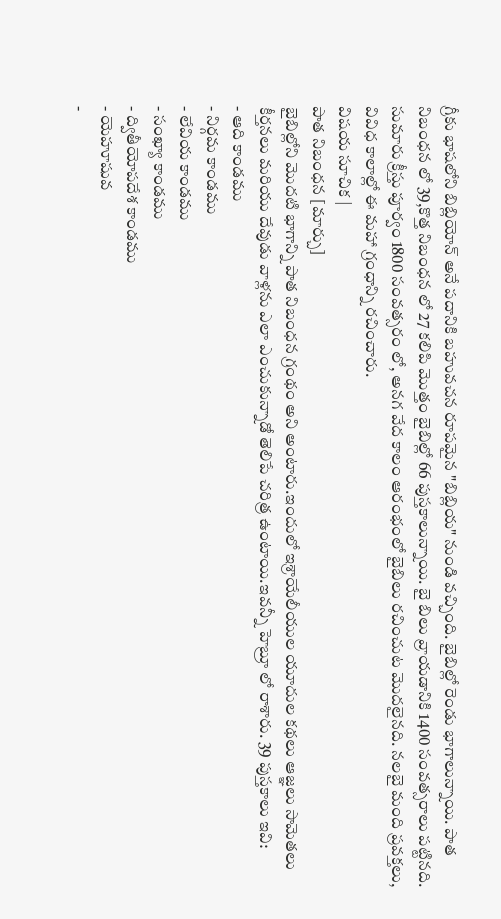గ్రీకు భాషలోని బిబ్లియోన్ అనే పదానికి బహువచన రూపమైన "బిబ్లియ" నుండి వచ్చింది. బైబిల్లో రెండు భాగాలున్నాయి. పాత నిబంధన లో 39,కొత్త నిబంధన లో 27 కలిపి మొత్తం బైబిల్లో 66 పుస్తకాలున్నాయి. బై బిలు వ్రాయడానికి 1400 సంవత్సరాలు పట్టినది. సుమారు క్రీస్తు పూర్వం 1800 సంవత్సరం లో, అనగ వేద కాలం ఆరంభంలో బైబిలు రచించుట మొదలైనది. నలబై మంది ప్రవక్తలు, వివిధ కాలాల్లో ఈ మహా గ్రంధాన్ని రచించారు.
విషయ సూచిక |
పాత నిబంధన [మార్చు]
బైబిల్లోని మొదటి భాగాన్ని పాత నిబంధన గ్రంథం అని అంటారు.ఇందులో ఇశ్రాయేలీయుల యూదుల కథలు ఆజ్ఞలు సామెతలు కీర్తనలు మరియు దేవుడు వాళ్లను ఎలా ఎంచుకున్నాడో తెలిపే చరిత్ర ఉంటాయి.ఇవన్నీ హెబ్రూ లో రాశారు. 39 పుస్తకాలు ఇవి:
- ఆది కాండము
- నిర్గమ కాండము
- లేవియ కాండము
- సంఖ్యా కాండము
- ద్వితీయోపదేశ కాండము
- యెహూషువ
-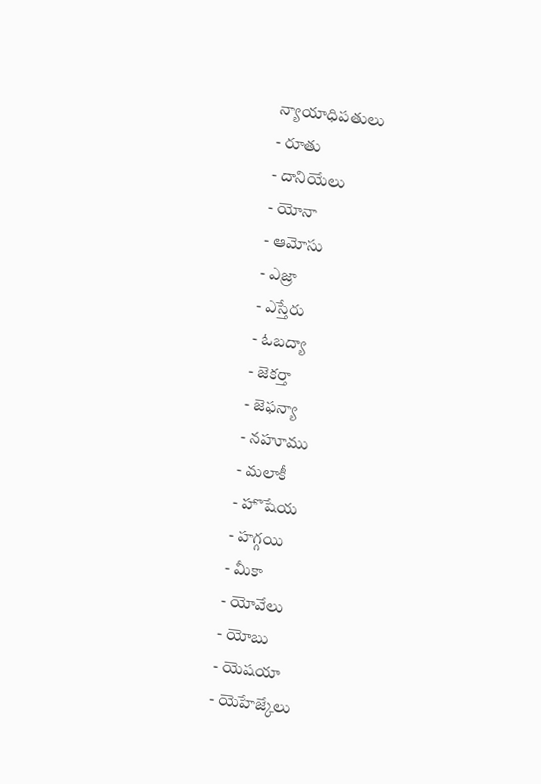న్యాయాధిపతులు
- రూతు
- దానియేలు
- యోనా
- ఆమోసు
- ఎజ్రా
- ఎస్తేరు
- ఓబద్యా
- జెకర్తా
- జెఫన్యా
- నహూము
- మలాకీ
- హొషేయ
- హగ్గయి
- మీకా
- యోవేలు
- యోబు
- యెషయా
- యెహేజ్కేలు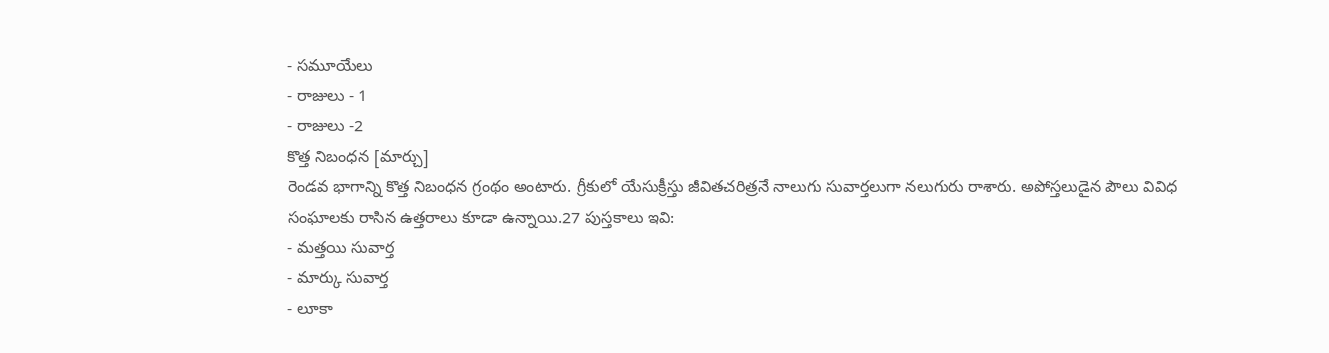- సమూయేలు
- రాజులు - 1
- రాజులు -2
కొత్త నిబంధన [మార్చు]
రెండవ భాగాన్ని కొత్త నిబంధన గ్రంథం అంటారు. గ్రీకులో యేసుక్రీస్తు జీవితచరిత్రనే నాలుగు సువార్తలుగా నలుగురు రాశారు. అపోస్తలుడైన పౌలు వివిధ సంఘాలకు రాసిన ఉత్తరాలు కూడా ఉన్నాయి.27 పుస్తకాలు ఇవి:
- మత్తయి సువార్త
- మార్కు సువార్త
- లూకా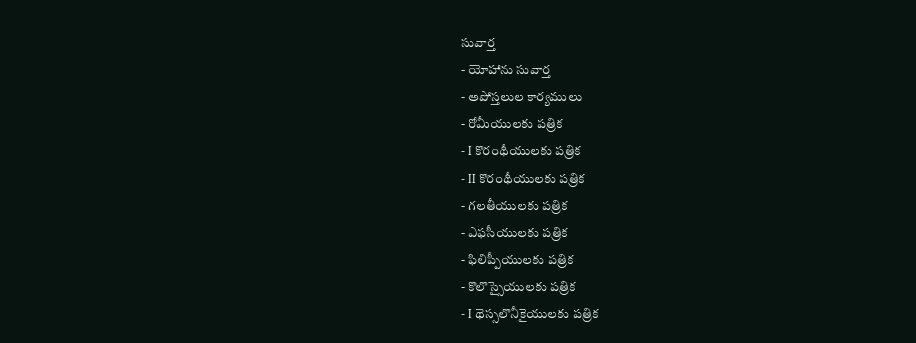సువార్త
- యోహాను సువార్త
- అపోస్తలుల కార్యములు
- రోమీయులకు పత్రిక
- I కొరంథీయులకు పత్రిక
- II కొరంథీయులకు పత్రిక
- గలతీయులకు పత్రిక
- ఎఫసీయులకు పత్రిక
- ఫిలిప్పీయులకు పత్రిక
- కొలొస్సైయులకు పత్రిక
- I థెస్సలొనీకైయులకు పత్రిక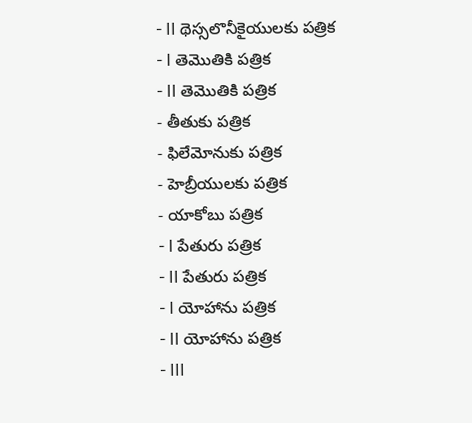- II థెస్సలొనీకైయులకు పత్రిక
- I తెమొతికి పత్రిక
- II తెమొతికి పత్రిక
- తీతుకు పత్రిక
- ఫిలేమోనుకు పత్రిక
- హెబ్రీయులకు పత్రిక
- యాకోబు పత్రిక
- I పేతురు పత్రిక
- II పేతురు పత్రిక
- I యోహాను పత్రిక
- II యోహాను పత్రిక
- III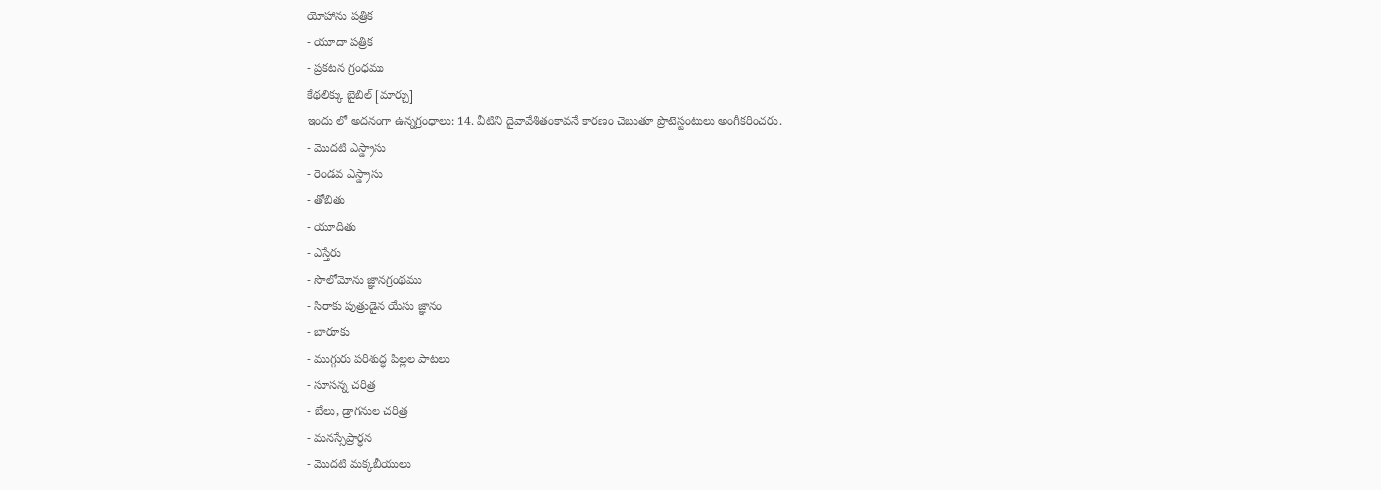యోహాను పత్రిక
- యూదా పత్రిక
- ప్రకటన గ్రంధము
కేథలిక్కు బైబిల్ [మార్చు]
ఇందు లో అదనంగా ఉన్నగ్రంధాలు: 14. వీటిని దైవావేశితంకావనే కారణం చెబుతూ ప్రొటెస్టంటులు అంగీకరించరు.
- మొదటి ఎస్డ్రాసు
- రెండవ ఎస్డ్రాసు
- తోబితు
- యూదితు
- ఎస్తేరు
- సొలోమోను జ్ఞానగ్రంథము
- సిరాకు పుత్రుడైన యేసు జ్ఞానం
- బారూకు
- ముగ్గురు పరిశుద్ధ పిల్లల పాటలు
- సూసన్న చరిత్ర
- బేలు, డ్రాగనుల చరిత్ర
- మనస్సేప్రార్ధన
- మొదటి మక్కబీయులు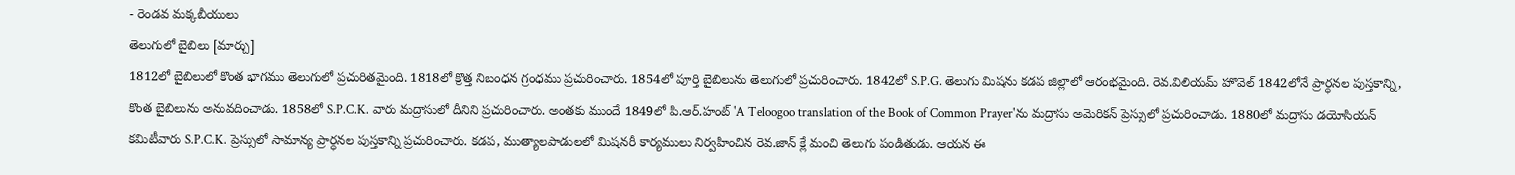- రెండవ మక్కబీయులు
తెలుగులో బైబిలు [మార్చు]
1812లో బైబిలులో కొంత భాగము తెలుగులో ప్రచురితమైంది. 1818లో క్రొత్త నిబంధన గ్రంధము ప్రచురించారు. 1854లో పూర్తి బైబిలును తెలుగులో ప్రచురించారు. 1842లో S.P.G. తెలుగు మిషను కడప జిల్లాలో ఆరంభమైంది. రెవ.విలియమ్ హొవెల్ 1842లోనే ప్రార్ధనల పుస్తకాన్ని, కొంత బైబిలును అనువదించాడు. 1858లో S.P.C.K. వారు మద్రాసులో దీనిని ప్రచురించారు. అంతకు ముందే 1849లో పి.ఆర్.హంట్ 'A Teloogoo translation of the Book of Common Prayer'ను మద్రాసు అమెరికన్ ప్రెస్సులో ప్రచురించాడు. 1880లో మద్రాసు డయోసియన్ కమిటీవారు S.P.C.K. ప్రెస్సులో సామాన్య ప్రార్ధనల పుస్తకాన్ని ప్రచురించారు. కడప, ముత్యాలపాడులలో మిషనరీ కార్యములు నిర్వహించిన రెవ.జాన్ క్లే మంచి తెలుగు పండితుడు. ఆయన ఈ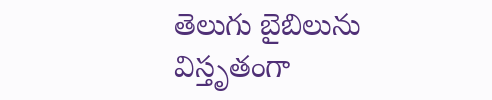తెలుగు బైబిలును విస్తృతంగా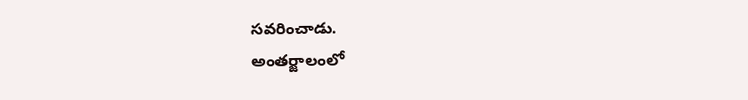సవరించాడు.
అంతర్జాలంలో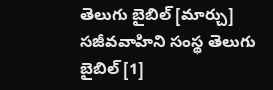తెలుగు బైబిల్ [మార్చు]
సజీవవాహిని సంస్థ తెలుగు బైబిల్ [1]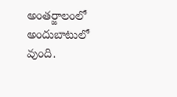అంతర్జాలంలో అందుబాటులో వుంది.